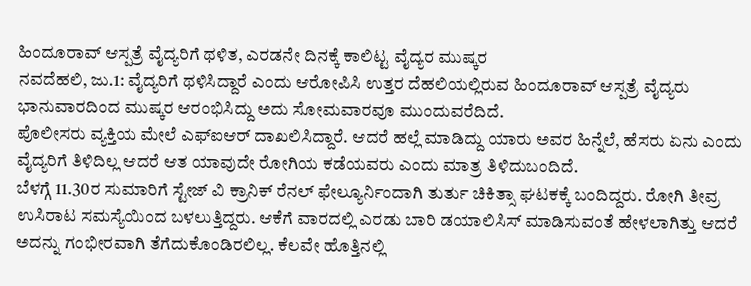ಹಿಂದೂರಾವ್ ಆಸ್ಪತ್ರೆ ವೈದ್ಯರಿಗೆ ಥಳಿತ, ಎರಡನೇ ದಿನಕ್ಕೆ ಕಾಲಿಟ್ಟ ವೈದ್ಯರ ಮುಷ್ಕರ
ನವದೆಹಲಿ, ಜು.1: ವೈದ್ಯರಿಗೆ ಥಳಿಸಿದ್ದಾರೆ ಎಂದು ಆರೋಪಿಸಿ ಉತ್ತರ ದೆಹಲಿಯಲ್ಲಿರುವ ಹಿಂದೂರಾವ್ ಆಸ್ಪತ್ರೆ ವೈದ್ಯರು ಭಾನುವಾರದಿಂದ ಮುಷ್ಕರ ಆರಂಭಿಸಿದ್ದು ಅದು ಸೋಮವಾರವೂ ಮುಂದುವರೆದಿದೆ.
ಪೊಲೀಸರು ವ್ಯಕ್ತಿಯ ಮೇಲೆ ಎಫ್ಐಆರ್ ದಾಖಲಿಸಿದ್ದಾರೆ. ಆದರೆ ಹಲ್ಲೆ ಮಾಡಿದ್ದು ಯಾರು ಅವರ ಹಿನ್ನೆಲೆ, ಹೆಸರು ಏನು ಎಂದು ವೈದ್ಯರಿಗೆ ತಿಳಿದಿಲ್ಲ ಆದರೆ ಆತ ಯಾವುದೇ ರೋಗಿಯ ಕಡೆಯವರು ಎಂದು ಮಾತ್ರ ತಿಳಿದುಬಂದಿದೆ.
ಬೆಳಗ್ಗೆ 11.30ರ ಸುಮಾರಿಗೆ ಸ್ಟೇಜ್ ವಿ ಕ್ರಾನಿಕ್ ರೆನಲ್ ಫೇಲ್ಯೂರ್ನಿಂದಾಗಿ ತುರ್ತು ಚಿಕಿತ್ಸಾ ಘಟಕಕ್ಕೆ ಬಂದಿದ್ದರು. ರೋಗಿ ತೀವ್ರ ಉಸಿರಾಟ ಸಮಸ್ಯೆಯಿಂದ ಬಳಲುತ್ತಿದ್ದರು. ಆಕೆಗೆ ವಾರದಲ್ಲಿ ಎರಡು ಬಾರಿ ಡಯಾಲಿಸಿಸ್ ಮಾಡಿಸುವಂತೆ ಹೇಳಲಾಗಿತ್ತು ಆದರೆ ಅದನ್ನು ಗಂಭೀರವಾಗಿ ತೆಗೆದುಕೊಂಡಿರಲಿಲ್ಲ. ಕೆಲವೇ ಹೊತ್ತಿನಲ್ಲಿ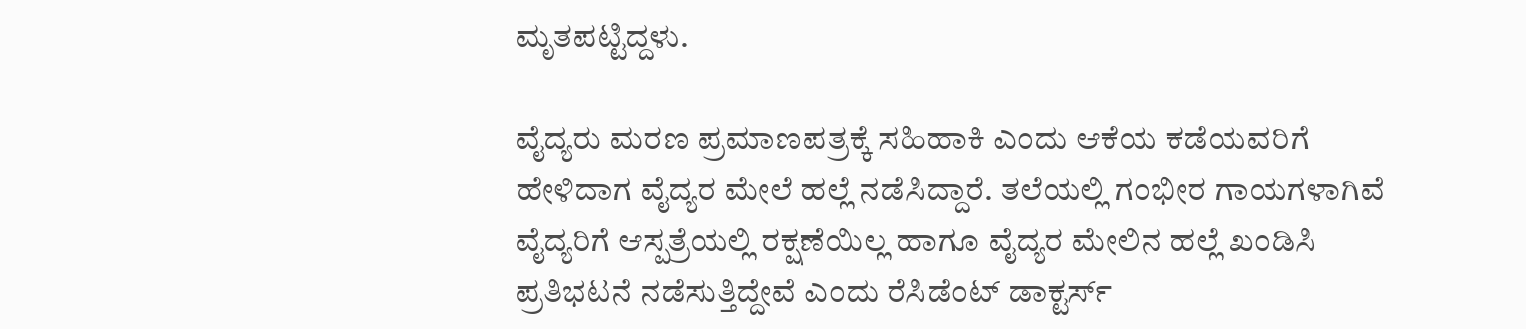ಮೃತಪಟ್ಟಿದ್ದಳು.

ವೈದ್ಯರು ಮರಣ ಪ್ರಮಾಣಪತ್ರಕ್ಕೆ ಸಹಿಹಾಕಿ ಎಂದು ಆಕೆಯ ಕಡೆಯವರಿಗೆ ಹೇಳಿದಾಗ ವೈದ್ಯರ ಮೇಲೆ ಹಲ್ಲೆ ನಡೆಸಿದ್ದಾರೆ. ತಲೆಯಲ್ಲಿ ಗಂಭೀರ ಗಾಯಗಳಾಗಿವೆ ವೈದ್ಯರಿಗೆ ಆಸ್ಪತ್ರೆಯಲ್ಲಿ ರಕ್ಷಣೆಯಿಲ್ಲ ಹಾಗೂ ವೈದ್ಯರ ಮೇಲಿನ ಹಲ್ಲೆ ಖಂಡಿಸಿ ಪ್ರತಿಭಟನೆ ನಡೆಸುತ್ತಿದ್ದೇವೆ ಎಂದು ರೆಸಿಡೆಂಟ್ ಡಾಕ್ಟರ್ಸ್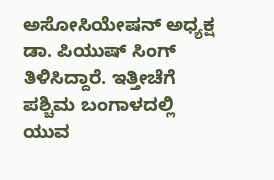ಅಸೋಸಿಯೇಷನ್ ಅಧ್ಯಕ್ಷ ಡಾ. ಪಿಯುಷ್ ಸಿಂಗ್ ತಿಳಿಸಿದ್ದಾರೆ. ಇತ್ತೀಚೆಗೆ ಪಶ್ಚಿಮ ಬಂಗಾಳದಲ್ಲಿ ಯುವ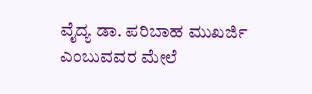ವೈದ್ಯ ಡಾ. ಪರಿಬಾಹ ಮುಖರ್ಜಿ ಎಂಬುವವರ ಮೇಲೆ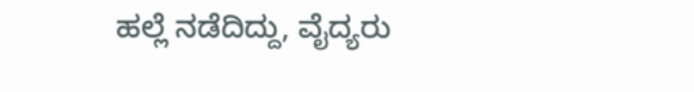ಹಲ್ಲೆ ನಡೆದಿದ್ದು, ವೈದ್ಯರು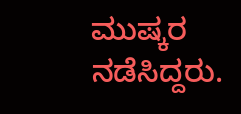ಮುಷ್ಕರ ನಡೆಸಿದ್ದರು.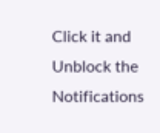Click it and Unblock the Notifications